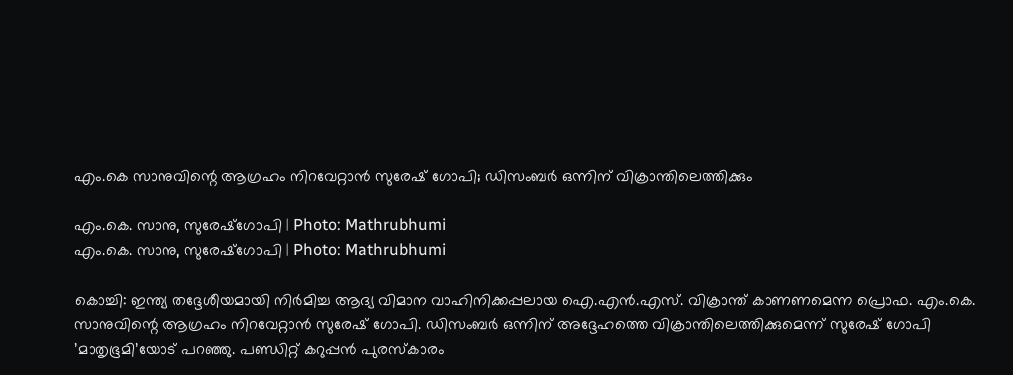എം.കെ സാനുവിന്റെ ആഗ്രഹം നിറവേറ്റാൻ സുരേഷ് ഗോപി; ഡിസംബർ ഒന്നിന് വിക്രാന്തിലെത്തിക്കും

എം.കെ. സാനു, സുരേഷ്‌ഗോപി | Photo: Mathrubhumi
എം.കെ. സാനു, സുരേഷ്‌ഗോപി | Photo: Mathrubhumi

കൊച്ചി: ഇന്ത്യ തദ്ദേശീയമായി നിർമിച്ച ആദ്യ വിമാന വാഹിനിക്കപ്പലായ ഐ.എൻ.എസ്. വിക്രാന്ത് കാണണമെന്ന പ്രൊഫ. എം.കെ. സാനുവിന്റെ ആഗ്രഹം നിറവേറ്റാൻ സുരേഷ് ഗോപി. ഡിസംബർ ഒന്നിന് അദ്ദേഹത്തെ വിക്രാന്തിലെത്തിക്കുമെന്ന് സുരേഷ്‌ ഗോപി ’മാതൃഭൂമി’യോട് പറഞ്ഞു. പണ്ഡിറ്റ് കറുപ്പൻ പുരസ്കാരം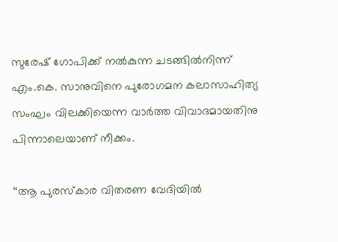സുരേഷ്‌ ഗോപിക്ക് നൽകുന്ന ചടങ്ങിൽനിന്ന് എം.കെ. സാനുവിനെ പുരോഗമന കലാസാഹിത്യ സംഘം വിലക്കിയെന്ന വാർത്ത വിവാദമായതിനു പിന്നാലെയാണ് നീക്കം.

‘‘ആ പുരസ്കാര വിതരണ വേദിയിൽ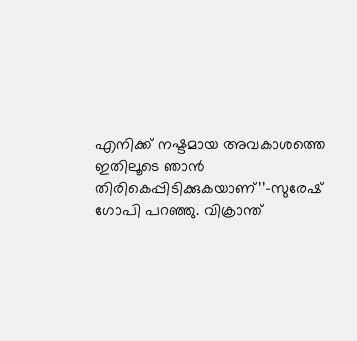എനിക്ക് നഷ്ടമായ അവകാശത്തെ ഇതിലൂടെ ഞാൻ തിരികെപ്പിടിക്കുകയാണ്’’-സുരേഷ്‌ ഗോപി പറഞ്ഞു. വിക്രാന്ത്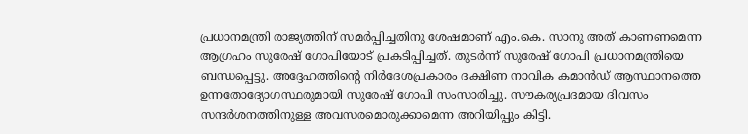പ്രധാനമന്ത്രി രാജ്യത്തിന് സമർപ്പിച്ചതിനു ശേഷമാണ് എം.കെ. സാനു അത് കാണണമെന്ന ആഗ്രഹം സുരേഷ് ഗോപിയോട് പ്രകടിപ്പിച്ചത്. തുടർന്ന് സുരേഷ് ഗോപി പ്രധാനമന്ത്രിയെ ബന്ധപ്പെട്ടു. അദ്ദേഹത്തിന്റെ നിർദേശപ്രകാരം ദക്ഷിണ നാവിക കമാൻഡ് ആസ്ഥാനത്തെ ഉന്നതോദ്യോഗസ്ഥരുമായി സുരേഷ് ഗോപി സംസാരിച്ചു. സൗകര്യപ്രദമായ ദിവസം സന്ദർശനത്തിനുള്ള അവസരമൊരുക്കാമെന്ന അറിയിപ്പും കിട്ടി.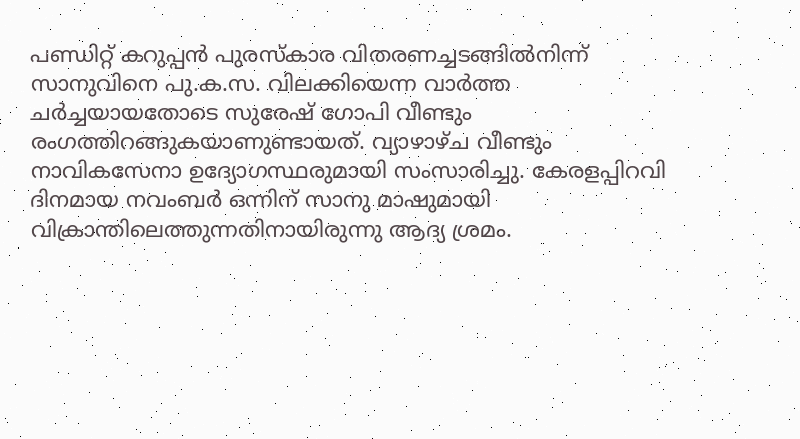പണ്ഡിറ്റ് കറുപ്പൻ പുരസ്കാര വിതരണച്ചടങ്ങിൽനിന്ന് സാനുവിനെ പു.ക.സ. വിലക്കിയെന്ന വാർത്ത ചർച്ചയായതോടെ സുരേഷ് ഗോപി വീണ്ടും രംഗത്തിറങ്ങുകയാണുണ്ടായത്. വ്യാഴാഴ്ച വീണ്ടും നാവികസേനാ ഉദ്യോഗസ്ഥരുമായി സംസാരിച്ചു. കേരളപ്പിറവി ദിനമായ നവംബർ ഒന്നിന് സാനു മാഷുമായി വിക്രാന്തിലെത്തുന്നതിനായിരുന്നു ആദ്യ ശ്രമം.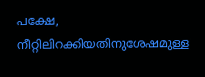പക്ഷേ, നീറ്റിലിറക്കിയതിനുശേഷമുള്ള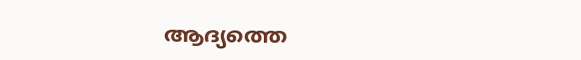ആദ്യത്തെ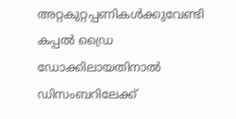അറ്റകുറ്റപ്പണികൾക്കുവേണ്ടി കപ്പൽ ഡ്രൈ ഡോക്കിലായതിനാൽ ഡിസംബറിലേക്ക്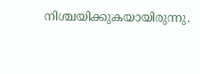നിശ്ചയിക്കുകയായിരുന്നു.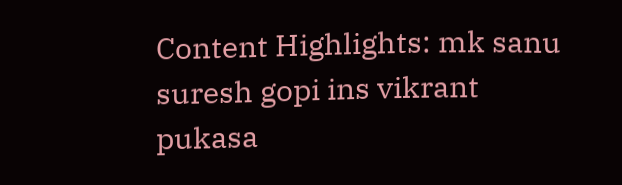Content Highlights: mk sanu suresh gopi ins vikrant pukasa